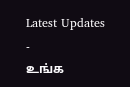Latest Updates
-
உங்க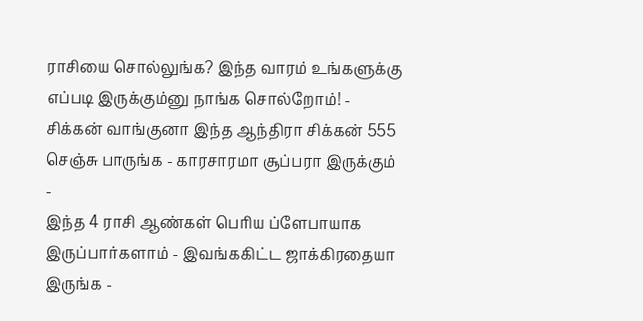ராசியை சொல்லுங்க? இந்த வாரம் உங்களுக்கு எப்படி இருக்கும்னு நாங்க சொல்றோம்! -
சிக்கன் வாங்குனா இந்த ஆந்திரா சிக்கன் 555 செஞ்சு பாருங்க - காரசாரமா சூப்பரா இருக்கும் -
இந்த 4 ராசி ஆண்கள் பெரிய ப்ளேபாயாக இருப்பார்களாம் - இவங்ககிட்ட ஜாக்கிரதையா இருங்க -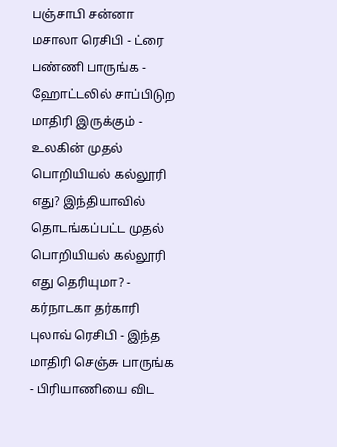பஞ்சாபி சன்னா மசாலா ரெசிபி - ட்ரை பண்ணி பாருங்க - ஹோட்டலில் சாப்பிடுற மாதிரி இருக்கும் -
உலகின் முதல் பொறியியல் கல்லூரி எது? இந்தியாவில் தொடங்கப்பட்ட முதல் பொறியியல் கல்லூரி எது தெரியுமா? -
கர்நாடகா தர்காரி புலாவ் ரெசிபி - இந்த மாதிரி செஞ்சு பாருங்க - பிரியாணியை விட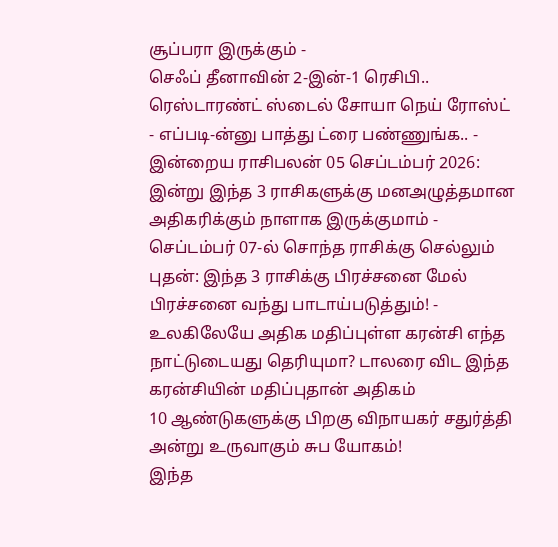சூப்பரா இருக்கும் -
செஃப் தீனாவின் 2-இன்-1 ரெசிபி.. ரெஸ்டாரண்ட் ஸ்டைல் சோயா நெய் ரோஸ்ட் - எப்படி-ன்னு பாத்து ட்ரை பண்ணுங்க.. -
இன்றைய ராசிபலன் 05 செப்டம்பர் 2026: இன்று இந்த 3 ராசிகளுக்கு மனஅழுத்தமான அதிகரிக்கும் நாளாக இருக்குமாம் -
செப்டம்பர் 07-ல் சொந்த ராசிக்கு செல்லும் புதன்: இந்த 3 ராசிக்கு பிரச்சனை மேல் பிரச்சனை வந்து பாடாய்படுத்தும்! -
உலகிலேயே அதிக மதிப்புள்ள கரன்சி எந்த நாட்டுடையது தெரியுமா? டாலரை விட இந்த கரன்சியின் மதிப்புதான் அதிகம்
10 ஆண்டுகளுக்கு பிறகு விநாயகர் சதுர்த்தி அன்று உருவாகும் சுப யோகம்!
இந்த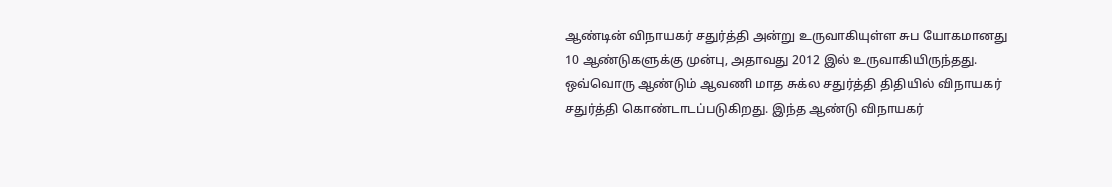ஆண்டின் விநாயகர் சதுர்த்தி அன்று உருவாகியுள்ள சுப யோகமானது 10 ஆண்டுகளுக்கு முன்பு, அதாவது 2012 இல் உருவாகியிருந்தது.
ஒவ்வொரு ஆண்டும் ஆவணி மாத சுக்ல சதுர்த்தி திதியில் விநாயகர் சதுர்த்தி கொண்டாடப்படுகிறது. இந்த ஆண்டு விநாயகர்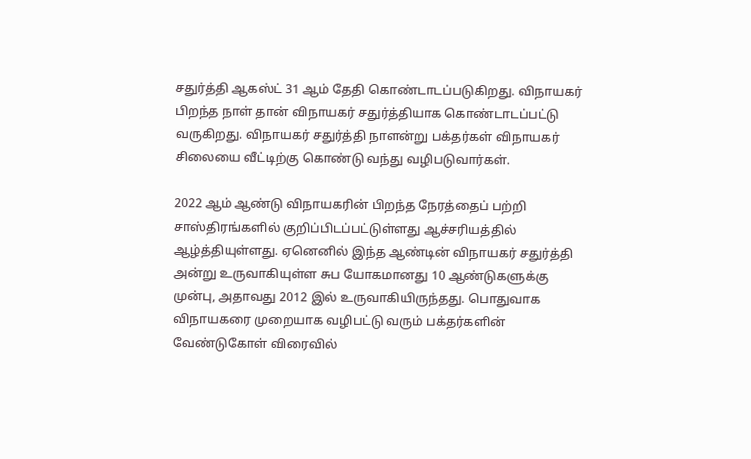சதுர்த்தி ஆகஸ்ட் 31 ஆம் தேதி கொண்டாடப்படுகிறது. விநாயகர் பிறந்த நாள் தான் விநாயகர் சதுர்த்தியாக கொண்டாடப்பட்டு வருகிறது. விநாயகர் சதுர்த்தி நாளன்று பக்தர்கள் விநாயகர் சிலையை வீட்டிற்கு கொண்டு வந்து வழிபடுவார்கள்.

2022 ஆம் ஆண்டு விநாயகரின் பிறந்த நேரத்தைப் பற்றி சாஸ்திரங்களில் குறிப்பிடப்பட்டுள்ளது ஆச்சரியத்தில் ஆழ்த்தியுள்ளது. ஏனெனில் இந்த ஆண்டின் விநாயகர் சதுர்த்தி அன்று உருவாகியுள்ள சுப யோகமானது 10 ஆண்டுகளுக்கு முன்பு, அதாவது 2012 இல் உருவாகியிருந்தது. பொதுவாக விநாயகரை முறையாக வழிபட்டு வரும் பக்தர்களின் வேண்டுகோள் விரைவில்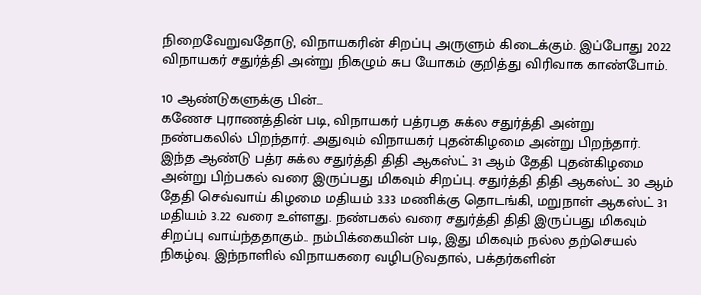நிறைவேறுவதோடு, விநாயகரின் சிறப்பு அருளும் கிடைக்கும். இப்போது 2022 விநாயகர் சதுர்த்தி அன்று நிகழும் சுப யோகம் குறித்து விரிவாக காண்போம்.

10 ஆண்டுகளுக்கு பின்...
கணேச புராணத்தின் படி, விநாயகர் பத்ரபத சுக்ல சதுர்த்தி அன்று நண்பகலில் பிறந்தார். அதுவும் விநாயகர் புதன்கிழமை அன்று பிறந்தார். இந்த ஆண்டு பத்ர சுக்ல சதுர்த்தி திதி ஆகஸ்ட் 31 ஆம் தேதி புதன்கிழமை அன்று பிற்பகல் வரை இருப்பது மிகவும் சிறப்பு. சதுர்த்தி திதி ஆகஸ்ட் 30 ஆம் தேதி செவ்வாய் கிழமை மதியம் 3.33 மணிக்கு தொடங்கி, மறுநாள் ஆகஸ்ட் 31 மதியம் 3.22 வரை உள்ளது. நண்பகல் வரை சதுர்த்தி திதி இருப்பது மிகவும் சிறப்பு வாய்ந்ததாகும்.. நம்பிக்கையின் படி, இது மிகவும் நல்ல தற்செயல் நிகழ்வு. இந்நாளில் விநாயகரை வழிபடுவதால், பக்தர்களின்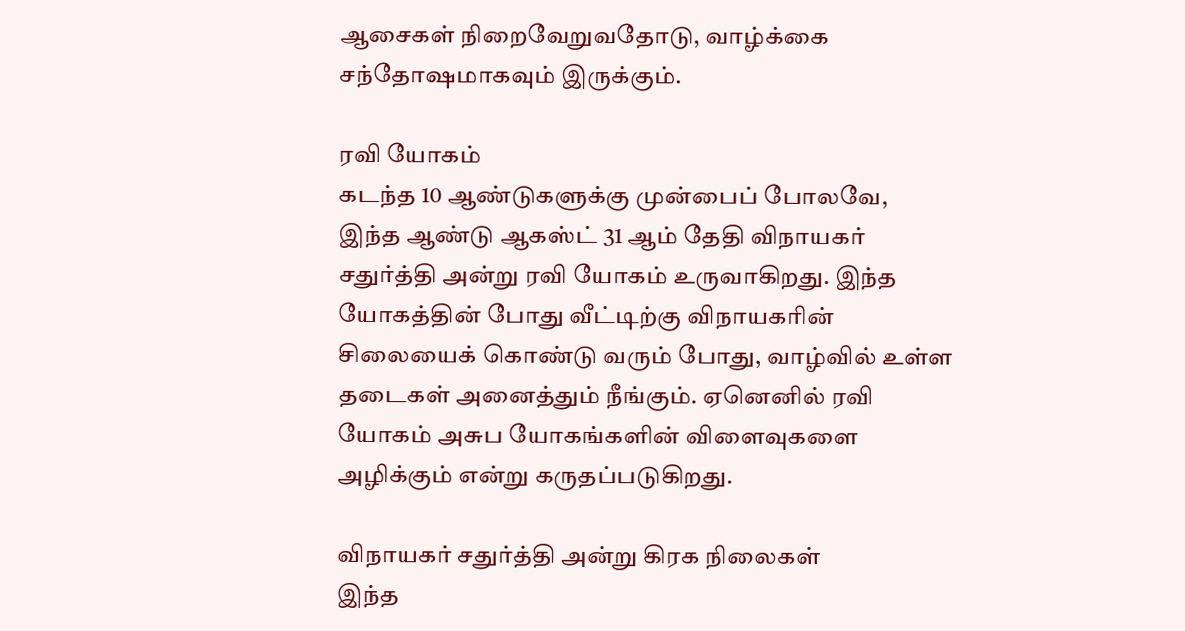ஆசைகள் நிறைவேறுவதோடு, வாழ்க்கை சந்தோஷமாகவும் இருக்கும்.

ரவி யோகம்
கடந்த 10 ஆண்டுகளுக்கு முன்பைப் போலவே, இந்த ஆண்டு ஆகஸ்ட் 31 ஆம் தேதி விநாயகர் சதுர்த்தி அன்று ரவி யோகம் உருவாகிறது. இந்த யோகத்தின் போது வீட்டிற்கு விநாயகரின் சிலையைக் கொண்டு வரும் போது, வாழ்வில் உள்ள தடைகள் அனைத்தும் நீங்கும். ஏனெனில் ரவி யோகம் அசுப யோகங்களின் விளைவுகளை அழிக்கும் என்று கருதப்படுகிறது.

விநாயகர் சதுர்த்தி அன்று கிரக நிலைகள்
இந்த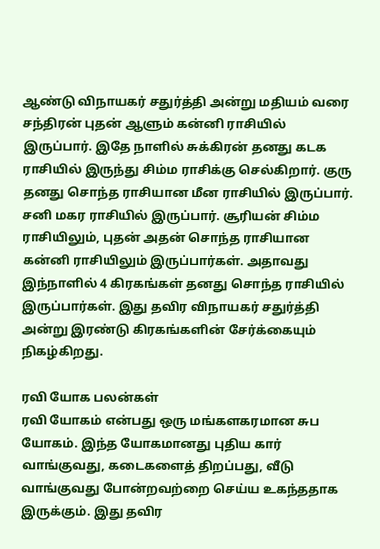ஆண்டு விநாயகர் சதுர்த்தி அன்று மதியம் வரை சந்திரன் புதன் ஆளும் கன்னி ராசியில் இருப்பார். இதே நாளில் சுக்கிரன் தனது கடக ராசியில் இருந்து சிம்ம ராசிக்கு செல்கிறார். குரு தனது சொந்த ராசியான மீன ராசியில் இருப்பார். சனி மகர ராசியில் இருப்பார். சூரியன் சிம்ம ராசியிலும், புதன் அதன் சொந்த ராசியான கன்னி ராசியிலும் இருப்பார்கள். அதாவது இந்நாளில் 4 கிரகங்கள் தனது சொந்த ராசியில் இருப்பார்கள். இது தவிர விநாயகர் சதுர்த்தி அன்று இரண்டு கிரகங்களின் சேர்க்கையும் நிகழ்கிறது.

ரவி யோக பலன்கள்
ரவி யோகம் என்பது ஒரு மங்களகரமான சுப யோகம். இந்த யோகமானது புதிய கார் வாங்குவது, கடைகளைத் திறப்பது, வீடு வாங்குவது போன்றவற்றை செய்ய உகந்ததாக இருக்கும். இது தவிர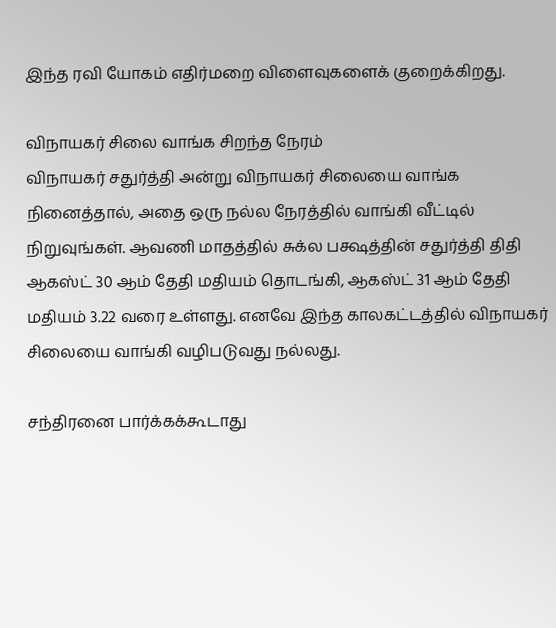இந்த ரவி யோகம் எதிர்மறை விளைவுகளைக் குறைக்கிறது.

விநாயகர் சிலை வாங்க சிறந்த நேரம்
விநாயகர் சதுர்த்தி அன்று விநாயகர் சிலையை வாங்க நினைத்தால், அதை ஒரு நல்ல நேரத்தில் வாங்கி வீட்டில் நிறுவுங்கள். ஆவணி மாதத்தில் சுக்ல பக்ஷத்தின் சதுர்த்தி திதி ஆகஸ்ட் 30 ஆம் தேதி மதியம் தொடங்கி, ஆகஸ்ட் 31 ஆம் தேதி மதியம் 3.22 வரை உள்ளது. எனவே இந்த காலகட்டத்தில் விநாயகர் சிலையை வாங்கி வழிபடுவது நல்லது.

சந்திரனை பார்க்கக்கூடாது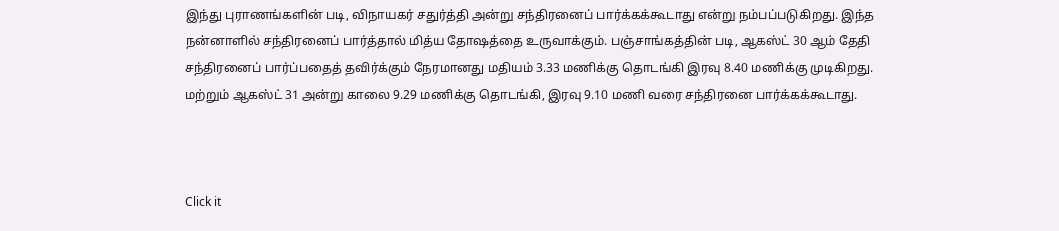இந்து புராணங்களின் படி, விநாயகர் சதுர்த்தி அன்று சந்திரனைப் பார்க்கக்கூடாது என்று நம்பப்படுகிறது. இந்த நன்னாளில் சந்திரனைப் பார்த்தால் மித்ய தோஷத்தை உருவாக்கும். பஞ்சாங்கத்தின் படி, ஆகஸ்ட் 30 ஆம் தேதி சந்திரனைப் பார்ப்பதைத் தவிர்க்கும் நேரமானது மதியம் 3.33 மணிக்கு தொடங்கி இரவு 8.40 மணிக்கு முடிகிறது. மற்றும் ஆகஸ்ட் 31 அன்று காலை 9.29 மணிக்கு தொடங்கி, இரவு 9.10 மணி வரை சந்திரனை பார்க்கக்கூடாது.



Click it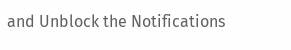and Unblock the Notifications